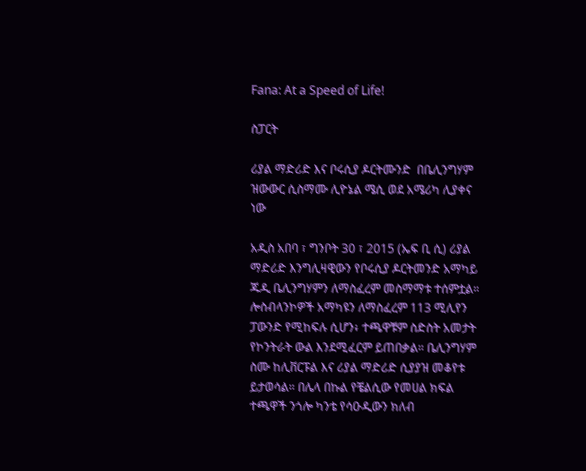Fana: At a Speed of Life!

ስፓርት

ሪያል ማድሪድ እና ቦሩሲያ ዶርትሙንድ  በቤሊንግሃም ዝውውር ሲስማሙ ሊዮኔል ሜሲ ወደ አሜሪካ ሊያቀና ነው

አዲስ አበባ ፣ ግንቦት 30 ፣ 2015 (ኤፍ ቢ ሲ) ሪያል ማድሪድ እንግሊዛዊውን የቦሩሲያ ዶርትመንድ አማካይ ጁዲ ቤሊንግሃምን ለማስፈረም መስማማቱ ተሰምቷል። ሎስብላንኮዎች አማካዩን ለማስፈረም 113 ሚሊየን ፓውንድ የሚከፍሉ ሲሆን፥ ተጫዋቹም ስድስት አመታት የኮንትራት ውል እንደሚፈርም ይጠበቃል። ቤሊንግሃም ስሙ ከሊቨርፑል እና ሪያል ማድሪድ ሲያያዝ መቆየቱ ይታወሳል። በሌላ በኩል የቼልሲው የመሀል ክፍል ተጫዋች ንጎሎ ካንቴ የሳዑዲውን ክለብ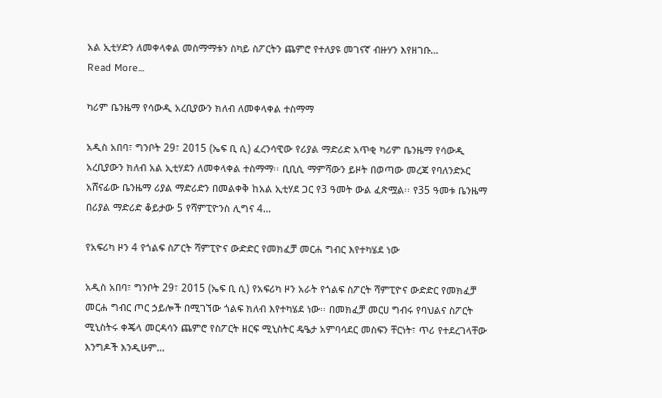አል ኢቲሃድን ለመቀላቀል መስማማቱን ስካይ ስፖርትን ጨምሮ የተለያዩ መገናኛ ብዙሃን እየዘገቡ…
Read More...

ካሪም ቤንዜማ የሳውዲ አረቢያውን ክለብ ለመቀላቀል ተስማማ

አዲስ አበባ፣ ግንቦት 29፣ 2015 (ኤፍ ቢ ሲ) ፈረንሳዊው የሪያል ማድሪድ አጥቂ ካሪም ቤንዜማ የሳውዲ አረቢያውን ክለብ አል ኢቲሃደን ለመቀላቀል ተስማማ፡፡ ቢቢሲ ማምሻውን ይዞት በወጣው መረጃ የባለንድኦር አሸናፊው ቤንዜማ ሪያል ማድሪድን በመልቀቅ ከአል ኢቲሃደ ጋር የ3 ዓመት ውል ፈጽሟል፡፡ የ35 ዓመቱ ቤንዜማ በሪያል ማድሪድ ቆይታው 5 የሻምፒዮንስ ሊግና 4…

የአፍሪካ ዞን 4 የጎልፍ ስፖርት ሻምፒዮና ውድድር የመክፈቻ መርሐ ግብር እየተካሄደ ነው

አዲስ አበባ፣ ግንቦት 29፣ 2015 (ኤፍ ቢ ሲ) የአፍሪካ ዞን አራት የጎልፍ ስፖርት ሻምፒዮና ውድድር የመክፈቻ መርሐ ግብር ጦር ኃይሎች በሚገኘው ጎልፍ ክለብ እየተካሄደ ነው፡፡ በመክፈቻ መርሀ ግብሩ የባህልና ስፖርት ሚኒስትሩ ቀጄላ መርዳሳን ጨምሮ የስፖርት ዘርፍ ሚኒስትር ዴዔታ አምባሳደር መስፍን ቸርነት፣ ጥሪ የተደረገላቸው እንግዶች እንዲሁም…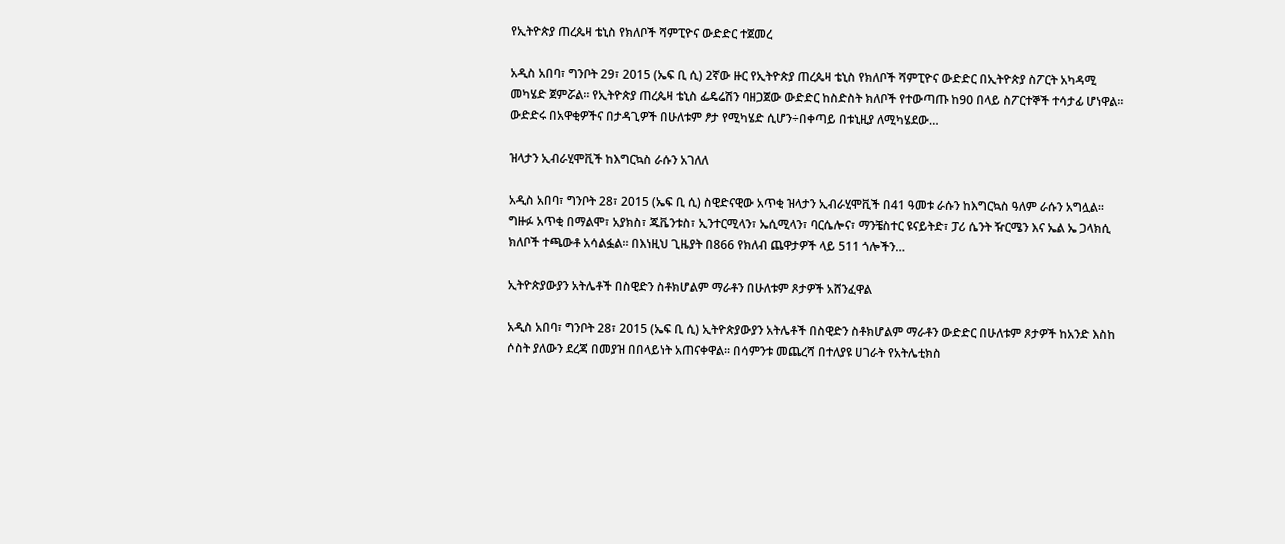የኢትዮጵያ ጠረጴዛ ቴኒስ የክለቦች ሻምፒዮና ውድድር ተጀመረ

አዲስ አበባ፣ ግንቦት 29፣ 2015 (ኤፍ ቢ ሲ) 2ኛው ዙር የኢትዮጵያ ጠረጴዛ ቴኒስ የክለቦች ሻምፒዮና ውድድር በኢትዮጵያ ስፖርት አካዳሚ መካሄድ ጀምሯል። የኢትዮጵያ ጠረጴዛ ቴኒስ ፌዴሬሽን ባዘጋጀው ውድድር ከስድስት ክለቦች የተውጣጡ ከ90 በላይ ስፖርተኞች ተሳታፊ ሆነዋል። ውድድሩ በአዋቂዎችና በታዳጊዎች በሁለቱም ፆታ የሚካሄድ ሲሆን÷በቀጣይ በቱኒዚያ ለሚካሄደው…

ዝላታን ኢብራሂሞቪች ከእግርኳስ ራሱን አገለለ

አዲስ አበባ፣ ግንቦት 28፣ 2015 (ኤፍ ቢ ሲ) ስዊድናዊው አጥቂ ዝላታን ኢብራሂሞቪች በ41 ዓመቱ ራሱን ከእግርኳስ ዓለም ራሱን አግሏል፡፡ ግዙፉ አጥቂ በማልሞ፣ አያክስ፣ ጁቬንቱስ፣ ኢንተርሚላን፣ ኤሲሚላን፣ ባርሴሎና፣ ማንቼስተር ዩናይትድ፣ ፓሪ ሴንት ዥርሜን እና ኤል ኤ ጋላክሲ ክለቦች ተጫውቶ አሳልፏል። በእነዚህ ጊዜያት በ866 የክለብ ጨዋታዎች ላይ 511 ጎሎችን…

ኢትዮጵያውያን አትሌቶች በስዊድን ስቶክሆልም ማራቶን በሁለቱም ጾታዎች አሸንፈዋል

አዲስ አበባ፣ ግንቦት 28፣ 2015 (ኤፍ ቢ ሲ) ኢትዮጵያውያን አትሌቶች በስዊድን ስቶክሆልም ማራቶን ውድድር በሁለቱም ጾታዎች ከአንድ እስከ ሶስት ያለውን ደረጃ በመያዝ በበላይነት አጠናቀዋል። በሳምንቱ መጨረሻ በተለያዩ ሀገራት የአትሌቲክስ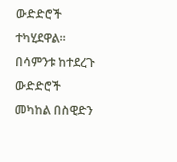ውድድሮች ተካሂደዋል። በሳምንቱ ከተደረጉ ውድድሮች መካከል በስዊድን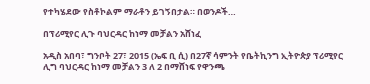የተካሄደው የስቶኮልም ማራቶን ይገኝበታል። በወንዶች…

በፕሪሚየር ሊጉ ባህርዳር ከነማ መቻልን አሸነፈ

አዲስ አበባ፣ ግንቦት 27፣ 2015 (ኤፍ ቢ ሲ) በ27ኛ ሳምንት የቤትኪንግ ኢትዮጵያ ፕሪሚየር ሊግ ባህርዳር ከነማ መቻልን 3 ለ 2 በማሸነፍ የዋንጫ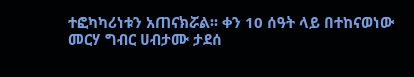ተፎካካሪነቱን አጠናክሯል፡፡ ቀን 10 ሰዓት ላይ በተከናወነው  መርሃ ግብር ሀብታሙ ታደሰ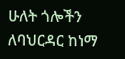ሁለት ጎሎችን ለባህርዳር ከነማ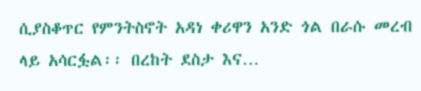ሲያስቆጥር የምንትስኖት አዳነ ቀሪዋን አንድ ጎል በራሱ መረብ ላይ አሳርፏል፡፡ በረከት ደስታ እና…